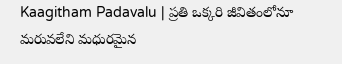Kaagitham Padavalu | ప్రతి ఒక్కరి జీవితంలోనూ మరువలేని మధురమైన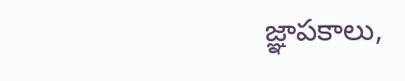జ్ఞాపకాలు,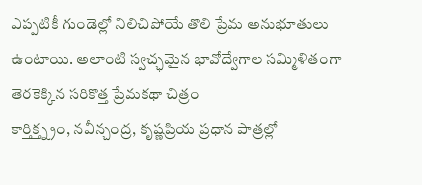ఎప్పటికీ గుండెల్లో నిలిచిపోయే తొలి ప్రేమ అనుభూతులు ఉంటాయి. అలాంటి స్వచ్ఛమైన భావోద్వేగాల సమ్మిళితంగా తెరకెక్కిన సరికొత్త ప్రేమకథా చిత్రం
కార్తిక్త్న్రం, నవీన్చంద్ర, కృష్ణప్రియ ప్రధాన పాత్రల్లో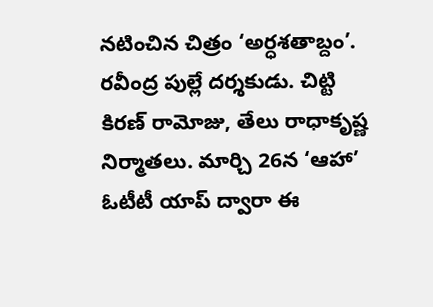నటించిన చిత్రం ‘అర్ధశతాబ్దం’. రవీంద్ర పుల్లే దర్శకుడు. చిట్టి కిరణ్ రామోజు, తేలు రాధాకృష్ణ నిర్మాతలు. మార్చి 26న ‘ఆహా’ ఓటీటీ యాప్ ద్వారా ఈ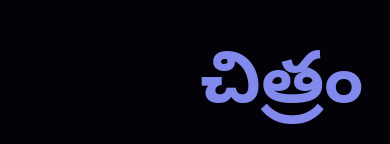చిత్రం